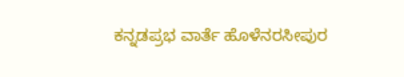ಕನ್ನಡಪ್ರಭ ವಾರ್ತೆ ಹೊಳೆನರಸೀಪುರ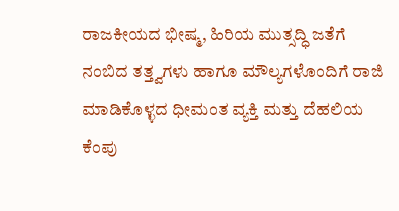ರಾಜಕೀಯದ ಭೀಷ್ಮ, ಹಿರಿಯ ಮುತ್ಸದ್ಧಿ ಜತೆಗೆ ನಂಬಿದ ತತ್ತ್ವಗಳು ಹಾಗೂ ಮೌಲ್ಯಗಳೊಂದಿಗೆ ರಾಜಿ ಮಾಡಿಕೊಳ್ಳದ ಧೀಮಂತ ವ್ಯಕ್ತಿ ಮತ್ತು ದೆಹಲಿಯ ಕೆಂಪು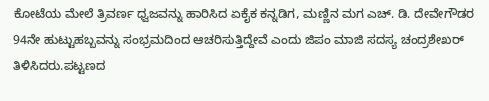ಕೋಟೆಯ ಮೇಲೆ ತ್ರಿವರ್ಣ ಧ್ವಜವನ್ನು ಹಾರಿಸಿದ ಏಕೈಕ ಕನ್ನಡಿಗ, ಮಣ್ಣಿನ ಮಗ ಎಚ್. ಡಿ. ದೇವೇಗೌಡರ 94ನೇ ಹುಟ್ಟುಹಬ್ಬವನ್ನು ಸಂಭ್ರಮದಿಂದ ಆಚರಿಸುತ್ತಿದ್ದೇವೆ ಎಂದು ಜಿಪಂ ಮಾಜಿ ಸದಸ್ಯ ಚಂದ್ರಶೇಖರ್ ತಿಳಿಸಿದರು.ಪಟ್ಟಣದ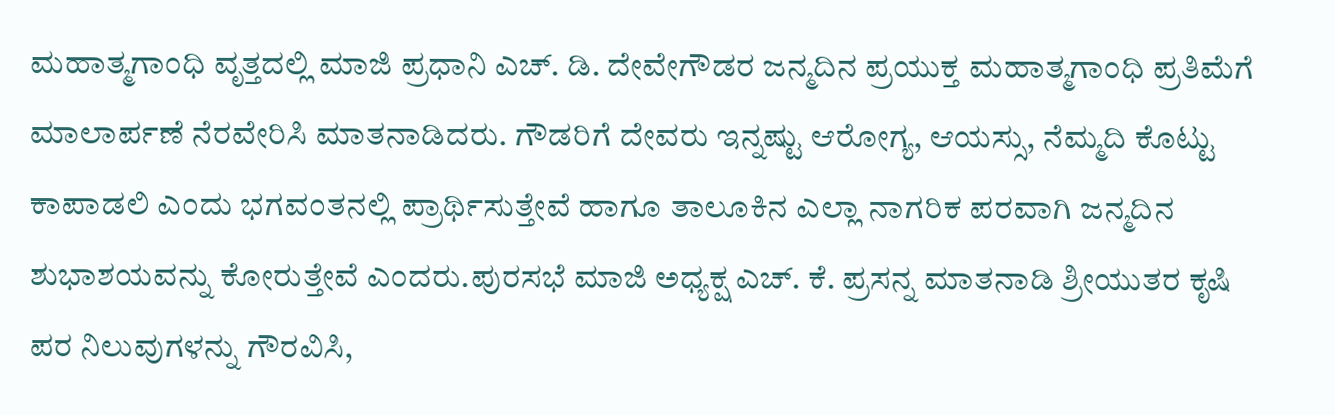ಮಹಾತ್ಮಗಾಂಧಿ ವೃತ್ತದಲ್ಲಿ ಮಾಜಿ ಪ್ರಧಾನಿ ಎಚ್. ಡಿ. ದೇವೇಗೌಡರ ಜನ್ಮದಿನ ಪ್ರಯುಕ್ತ ಮಹಾತ್ಮಗಾಂಧಿ ಪ್ರತಿಮೆಗೆ ಮಾಲಾರ್ಪಣೆ ನೆರವೇರಿಸಿ ಮಾತನಾಡಿದರು. ಗೌಡರಿಗೆ ದೇವರು ಇನ್ನಷ್ಟು ಆರೋಗ್ಯ, ಆಯಸ್ಸು, ನೆಮ್ಮದಿ ಕೊಟ್ಟು ಕಾಪಾಡಲಿ ಎಂದು ಭಗವಂತನಲ್ಲಿ ಪ್ರಾರ್ಥಿಸುತ್ತೇವೆ ಹಾಗೂ ತಾಲೂಕಿನ ಎಲ್ಲಾ ನಾಗರಿಕ ಪರವಾಗಿ ಜನ್ಮದಿನ ಶುಭಾಶಯವನ್ನು ಕೋರುತ್ತೇವೆ ಎಂದರು.ಪುರಸಭೆ ಮಾಜಿ ಅಧ್ಯಕ್ಷ ಎಚ್. ಕೆ. ಪ್ರಸನ್ನ ಮಾತನಾಡಿ ಶ್ರೀಯುತರ ಕೃಷಿ ಪರ ನಿಲುವುಗಳನ್ನು ಗೌರವಿಸಿ,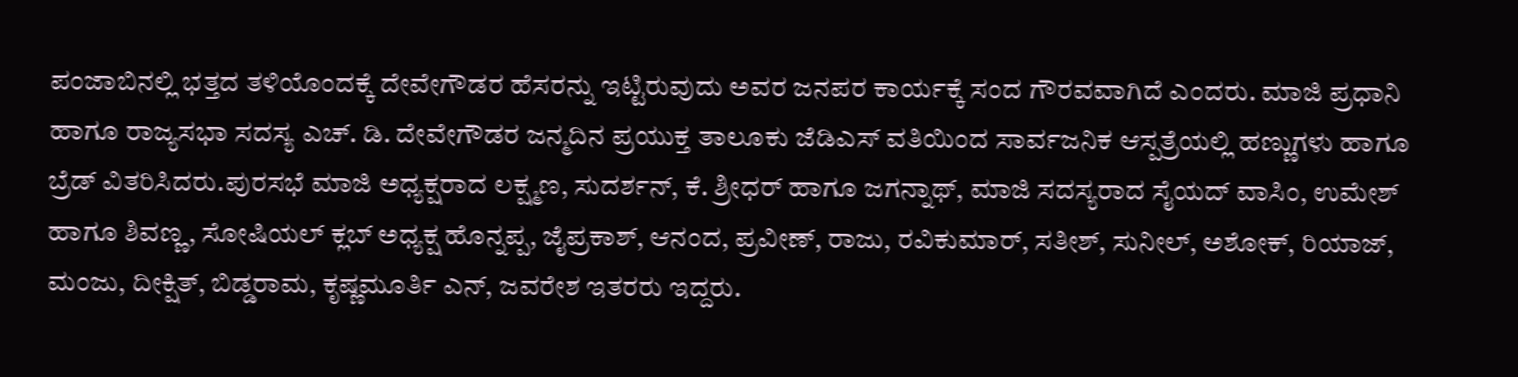ಪಂಜಾಬಿನಲ್ಲಿ ಭತ್ತದ ತಳಿಯೊಂದಕ್ಕೆ ದೇವೇಗೌಡರ ಹೆಸರನ್ನು ಇಟ್ಟಿರುವುದು ಅವರ ಜನಪರ ಕಾರ್ಯಕ್ಕೆ ಸಂದ ಗೌರವವಾಗಿದೆ ಎಂದರು. ಮಾಜಿ ಪ್ರಧಾನಿ ಹಾಗೂ ರಾಜ್ಯಸಭಾ ಸದಸ್ಯ ಎಚ್. ಡಿ. ದೇವೇಗೌಡರ ಜನ್ಮದಿನ ಪ್ರಯುಕ್ತ ತಾಲೂಕು ಜೆಡಿಎಸ್ ವತಿಯಿಂದ ಸಾರ್ವಜನಿಕ ಆಸ್ಪತ್ರೆಯಲ್ಲಿ ಹಣ್ಣುಗಳು ಹಾಗೂ ಬ್ರೆಡ್ ವಿತರಿಸಿದರು.ಪುರಸಭೆ ಮಾಜಿ ಅಧ್ಯಕ್ಷರಾದ ಲಕ್ಷ್ಮಣ, ಸುದರ್ಶನ್, ಕೆ. ಶ್ರೀಧರ್‌ ಹಾಗೂ ಜಗನ್ನಾಥ್, ಮಾಜಿ ಸದಸ್ಯರಾದ ಸೈಯದ್ ವಾಸಿಂ, ಉಮೇಶ್ ಹಾಗೂ ಶಿವಣ್ಣ, ಸೋಷಿಯಲ್ ಕ್ಲಬ್ ಅಧ್ಯಕ್ಷ ಹೊನ್ನಪ್ಪ, ಜೈಪ್ರಕಾಶ್, ಆನಂದ, ಪ್ರವೀಣ್, ರಾಜು, ರವಿಕುಮಾರ್‌, ಸತೀಶ್, ಸುನೀಲ್, ಅಶೋಕ್, ರಿಯಾಜ್, ಮಂಜು, ದೀಕ್ಷಿತ್, ಬಿಡ್ಡರಾಮ, ಕೃಷ್ಣಮೂರ್ತಿ ಎನ್, ಜವರೇಶ ಇತರರು ಇದ್ದರು.